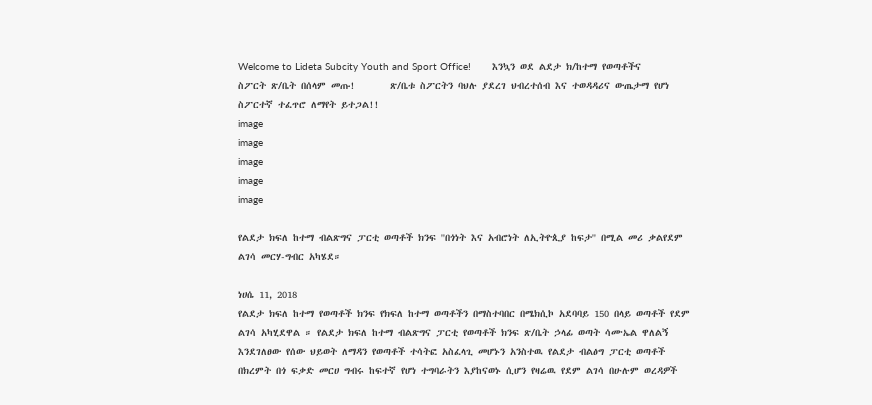Welcome to Lideta Subcity Youth and Sport Office!       እንኳን ወደ ልደታ ክ/ከተማ የወጣቶችና ስፖርት ጽ/ቤት በሰላም መጡ!       ጽ/ቤቱ ስፖርትን ባህሉ ያደረገ ህብረተሰብ እና ተወዳዳሪና ውጤታማ የሆነ ስፖርተኛ ተፈጥሮ ለማየት ይተጋል!!
image
image
image
image
image

የልደታ ክፍለ ከተማ ብልጽግና ፓርቲ ወጣቶች ክንፍ ''በጎነት እና አብሮነት ለኢትዮጲያ ከፍታ'' በሚል መሪ ቃልየደም ልገሳ መርሃ-ግብር አካሄደ።

ነሀሴ 11, 2018
የልደታ ክፍለ ከተማ የወጣቶች ክንፍ የክፍለ ከተማ ወጣቶችን በማስተባበር በሜክሲኮ አደባባይ 150 በላይ ወጣቶች የደም ልገሳ አካሂደዋል ። የልደታ ክፍለ ከተማ ብልጽግና ፓርቲ የወጣቶች ክንፍ ጽ/ቤት ኃላፊ ወጣት ሳሙኤል ዋለልኝ እንደገለፀው የሰው ህይወት ለማዳን የወጣቶች ተሳትፎ አስፈላጊ መሆኑን አንስተዉ የልደታ ብልፅግ ፓርቲ ወጣቶች በክረምት በጎ ፍቃድ መርሀ ግብሩ ከፍተኛ የሆነ ተግባራትን እያከናወኑ ሲሆን የዛሬዉ የደም ልገሳ በሁሉም ወረዳዎች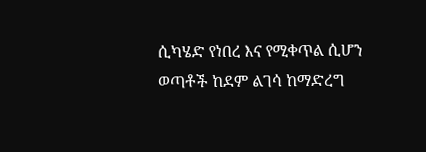ሲካሄድ የነበረ እና የሚቀጥል ሲሆን ወጣቶች ከደም ልገሳ ከማድረግ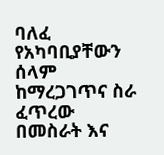ባለፈ የአካባቢያቸውን ሰላም ከማረጋገጥና ስራ ፈጥረው በመስራት እና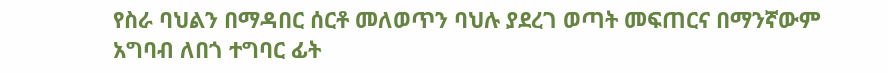የስራ ባህልን በማዳበር ሰርቶ መለወጥን ባህሉ ያደረገ ወጣት መፍጠርና በማንኛውም አግባብ ለበጎ ተግባር ፊት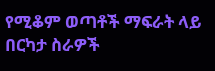የሚቆም ወጣቶች ማፍራት ላይ በርካታ ስራዎች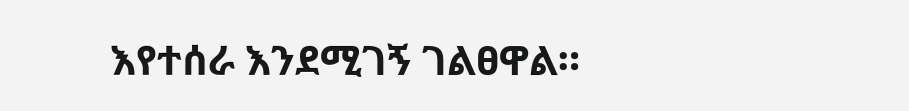እየተሰራ እንደሚገኝ ገልፀዋል።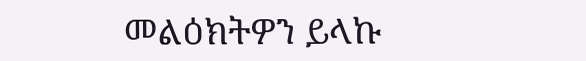መልዕክትዎን ይላኩ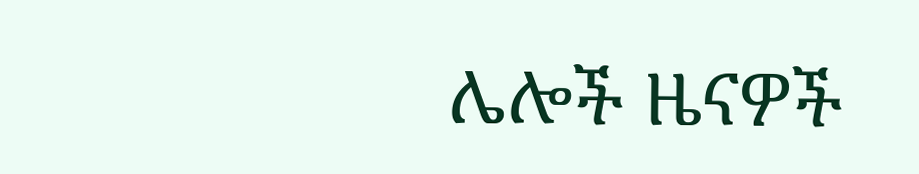ሌሎች ዜናዎች